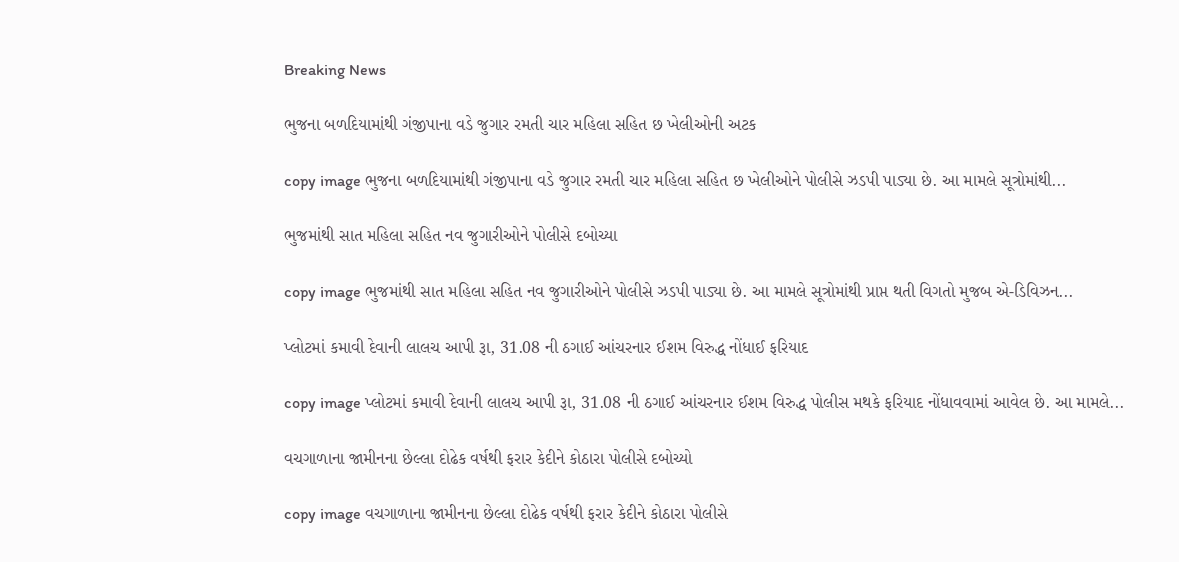Breaking News

ભુજના બળદિયામાંથી ગંજીપાના વડે જુગાર રમતી ચાર મહિલા સહિત છ ખેલીઓની અટક

copy image ભુજના બળદિયામાંથી ગંજીપાના વડે જુગાર રમતી ચાર મહિલા સહિત છ ખેલીઓને પોલીસે ઝડપી પાડ્યા છે. આ મામલે સૂત્રોમાંથી...

ભુજમાંથી સાત મહિલા સહિત નવ જુગારીઓને પોલીસે દબોચ્યા

copy image ભુજમાંથી સાત મહિલા સહિત નવ જુગારીઓને પોલીસે ઝડપી પાડ્યા છે. આ મામલે સૂત્રોમાંથી પ્રાપ્ત થતી વિગતો મુજબ એ-ડિવિઝન...

પ્લોટમાં કમાવી દેવાની લાલચ આપી રૂા, 31.08 ની ઠગાઈ આંચરનાર ઈશમ વિરુદ્ધ નોંધાઈ ફરિયાદ

copy image પ્લોટમાં કમાવી દેવાની લાલચ આપી રૂા, 31.08 ની ઠગાઈ આંચરનાર ઈશમ વિરુદ્ધ પોલીસ મથકે ફરિયાદ નોંધાવવામાં આવેલ છે. આ મામલે...

વચગાળાના જામીનના છેલ્લા દોઢેક વર્ષથી ફરાર કેદીને કોઠારા પોલીસે દબોચ્યો

copy image વચગાળાના જામીનના છેલ્લા દોઢેક વર્ષથી ફરાર કેદીને કોઠારા પોલીસે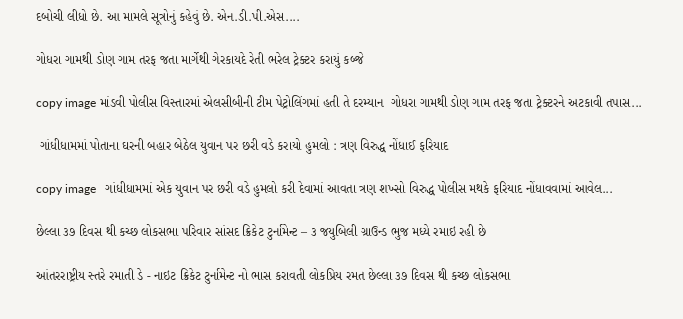દબોચી લીધો છે. આ મામલે સૂત્રોનું કહેવું છે. એન.ડી.પી.એસ....

ગોધરા ગામથી ડોણ ગામ તરફ જતા માર્ગેથી ગેરકાયદે રેતી ભરેલ ટ્રેક્ટર કરાયું કબ્જે

copy image માંડવી પોલીસ વિસ્તારમાં એલસીબીની ટીમ પેટ્રોલિંગમાં હતી તે દરમ્યાન  ગોધરા ગામથી ડોણ ગામ તરફ જતા ટ્રેક્ટરને અટકાવી તપાસ...

 ગાંધીધામમાં પોતાના ઘરની બહાર બેઠેલ યુવાન પર છરી વડે કરાયો હુમલો : ત્રણ વિરુદ્ધ નોંધાઈ ફરિયાદ

copy image   ગાંધીધામમાં એક યુવાન પર છરી વડે હુમલો કરી દેવામાં આવતા ત્રણ શખ્સો વિરુદ્ધ પોલીસ મથકે ફરિયાદ નોંધાવવામાં આવેલ...

છેલ્લા ૩૭ દિવસ થી કચ્છ લોકસભા પરિવાર સાંસદ ક્રિકેટ ટુર્નામેન્ટ – ૩ જયુબિલી ગ્રાઉન્ડ ભુજ મધ્યે રમાઇ રહી છે

આંતરરાષ્ટ્રીય સ્તરે રમાતી ડે - નાઇટ ક્રિકેટ ટુર્નામેન્ટ નો ભાસ કરાવતી લોકપ્રિય રમત છેલ્લા ૩૭ દિવસ થી કચ્છ લોકસભા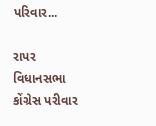પરિવાર...

રાપર વિધાનસભા કોંગ્રેસ પરીવાર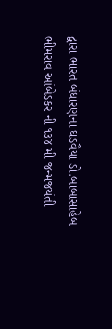દ્વારા ભારત બંધારણના ઘડવૈયા ડો.બાબાસાહેબ ભીમરાવ આંબેડકર ની ૧૩૪ મી જન્મજયંતી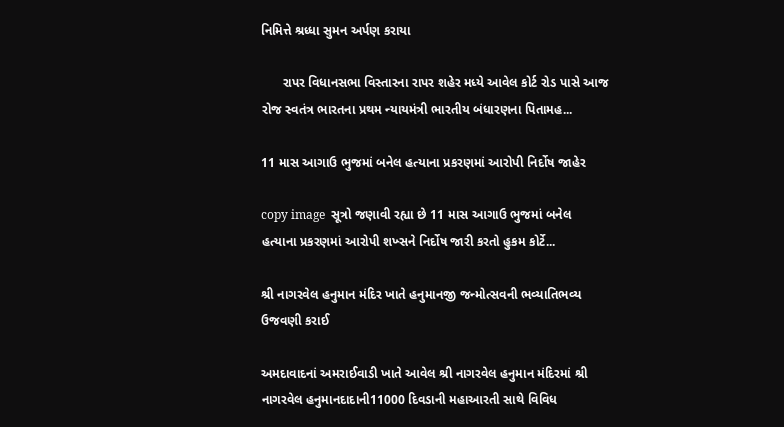નિમિત્તે શ્રધ્ધા સુમન અર્પણ કરાયા

      રાપર વિધાનસભા વિસ્તારના રાપર શહેર મધ્યે આવેલ કોર્ટ રોડ પાસે આજ રોજ સ્વતંત્ર ભારતના પ્રથમ ન્યાયમંત્રી ભારતીય બંધારણના પિતામહ...

11 માસ આગાઉ ભુજમાં બનેલ હત્યાના પ્રકરણમાં આરોપી નિર્દોષ જાહેર

copy image  સૂત્રો જણાવી રહ્યા છે 11 માસ આગાઉ ભુજમાં બનેલ હત્યાના પ્રકરણમાં આરોપી શખ્સને નિર્દોષ જારી કરતો હુકમ કોર્ટે...

શ્રી નાગરવેલ હનુમાન મંદિર ખાતે હનુમાનજી જન્મોત્સવની ભવ્યાતિભવ્ય ઉજવણી કરાઈ

અમદાવાદનાં અમરાઈવાડી ખાતે આવેલ શ્રી નાગરવેલ હનુમાન મંદિરમાં શ્રી નાગરવેલ હનુમાનદાદાની11000 દિવડાની મહાઆરતી સાથે વિવિધ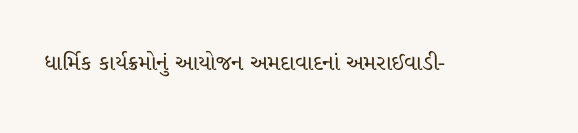ધાર્મિક કાર્યક્રમોનું આયોજન અમદાવાદનાં અમરાઈવાડી-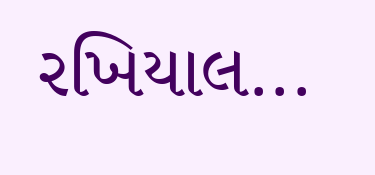રખિયાલ...